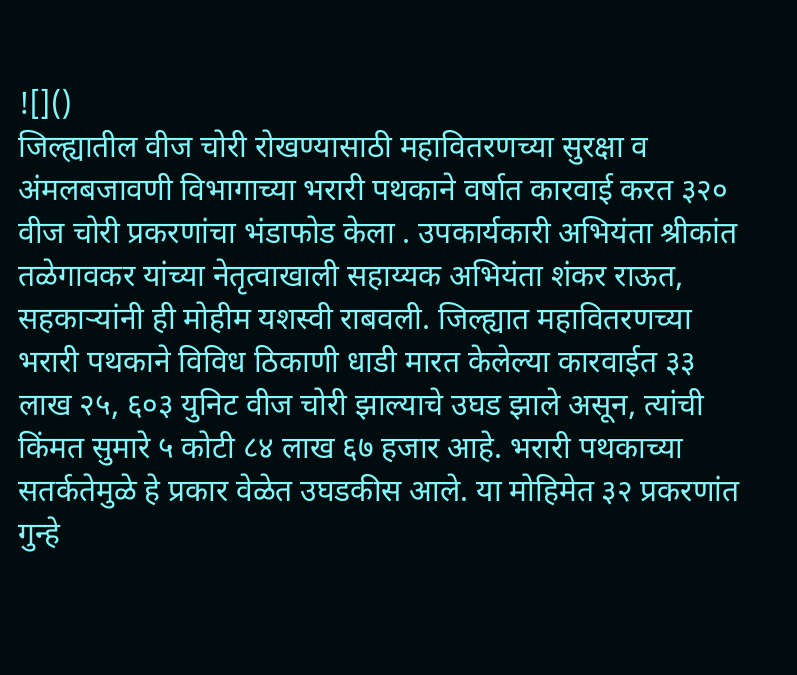![]()
जिल्ह्यातील वीज चोरी रोखण्यासाठी महावितरणच्या सुरक्षा व अंमलबजावणी विभागाच्या भरारी पथकाने वर्षात कारवाई करत ३२० वीज चोरी प्रकरणांचा भंडाफोड केला . उपकार्यकारी अभियंता श्रीकांत तळेगावकर यांच्या नेतृत्वाखाली सहाय्यक अभियंता शंकर राऊत, सहकाऱ्यांनी ही मोहीम यशस्वी राबवली. जिल्ह्यात महावितरणच्या भरारी पथकाने विविध ठिकाणी धाडी मारत केलेल्या कारवाईत ३३ लाख २५, ६०३ युनिट वीज चोरी झाल्याचे उघड झाले असून, त्यांची किंमत सुमारे ५ कोटी ८४ लाख ६७ हजार आहे. भरारी पथकाच्या सतर्कतेमुळे हे प्रकार वेळेत उघडकीस आले. या मोहिमेत ३२ प्रकरणांत गुन्हे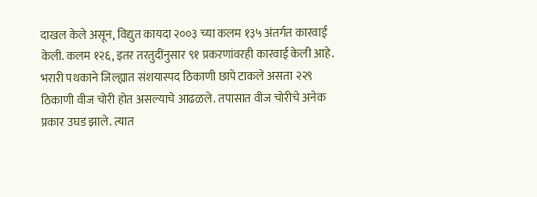दाखल केले असून, विद्युत कायदा २००३ च्या कलम १३५ अंतर्गत कारवाई केली. कलम १२६, इतर तरतुदींनुसार ९१ प्रकरणांवरही कारवाई केली आहे. भरारी पथकाने जिल्ह्यात संशयास्पद ठिकाणी छापे टाकले असता २२९ ठिकाणी वीज चोरी होत असल्याचे आढळले. तपासात वीज चोरीचे अनेक प्रकार उघड झाले. त्यात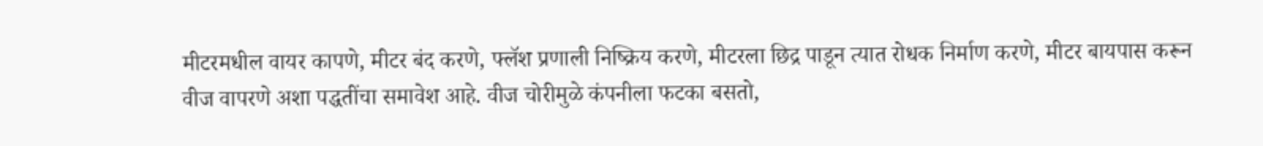मीटरमधील वायर कापणे, मीटर बंद करणे, फ्लॅश प्रणाली निष्क्रिय करणे, मीटरला छिद्र पाडून त्यात रोधक निर्माण करणे, मीटर बायपास करून वीज वापरणे अशा पद्धतींचा समावेश आहे. वीज चोरीमुळे कंपनीला फटका बसतो,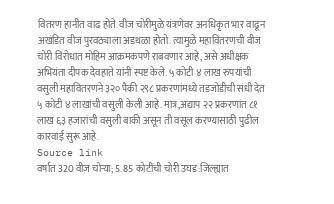वितरण हानीत वाढ होते. वीज चोरीमुळे यंत्रणेवर अनधिकृत भार वाढून अखंडित वीज पुरवठ्याला अडथळा होतो. त्यामुळे महावितरणची वीज चोरी विरोधात मोहिम आक्रमकपणे राबवणार आहे, असे अधीक्षक अभियंता दीपक देवहाते यांनी स्पष्ट केले. ५ कोटी ४ लाख रुपयांची वसुली महावितरणने ३२० पैकी २९८ प्रकरणांमध्ये तडजोडीची संधी देत ५ कोटी ४ लाखांची वसुली केली आहे. मात्र,अद्याप २२ प्रकरणांत ८१ लाख ६३ हजारांची वसुली बाकी असून ती वसूल करण्यासाठी पुढील कारवाई सुरू आहे.
Source link
वर्षात 320 वीज चोऱ्या; 5.85 कोटींची चोरी उघड:जिल्ह्यात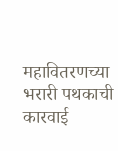महावितरणच्या भरारी पथकाची कारवाई